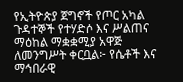የኢትዮጵያ ጀግኖች የጦር አካል ጉዳተኞች የተሃድሶ እና ሥልጠና ማዕከል ማቋቋሚያ አዋጅ ለመንግሥት ቀርቧል፦ የሴቶች እና ማኅበራዊ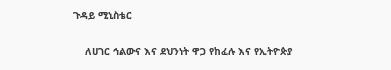ጉዳይ ሚኒስቴር

    ለሀገር ኅልውና እና ደህንነት ዋጋ የከፈሉ እና የኢትዮጵያ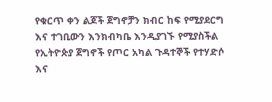የቁርጥ ቀን ልጆች ጀግኖቻን ክብር ከፍ የሚያደርግ እና ተገቢውን እንክብካቤ እንዲያገኙ የሚያስችል የኢትዮጵያ ጀግኖች የጦር አካል ጉዳተኞች የተሃድሶ እና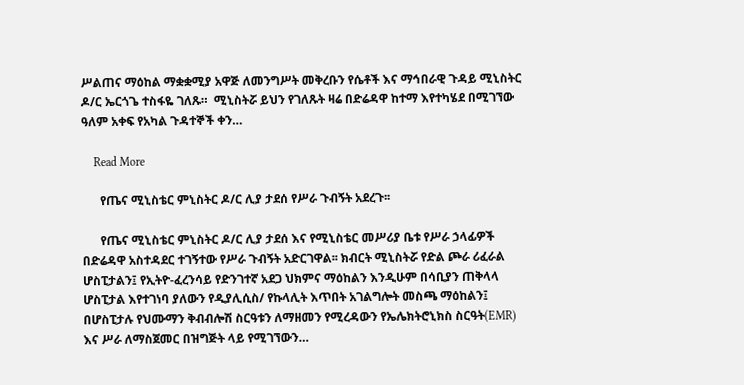ሥልጠና ማዕከል ማቋቋሚያ አዋጅ ለመንግሥት መቅረቡን የሴቶች እና ማኅበራዊ ጉዳይ ሚኒስትር ዶ/ር ኤርጎጌ ተስፋዬ ገለጹ።  ሚኒስትሯ ይህን የገለጹት ዛሬ በድሬዳዋ ከተማ እየተካሄደ በሚገኘው ዓለም አቀፍ የአካል ጉዳተኞች ቀን…

    Read More

      የጤና ሚኒስቴር ምኒስትር ዶ/ር ሊያ ታደሰ የሥራ ጉብኝት አደረጉ፡፡

      የጤና ሚኒስቴር ምኒስትር ዶ/ር ሊያ ታደሰ እና የሚኒስቴር መሥሪያ ቤቱ የሥራ ኃላፊዎች በድሬዳዋ አስተዳደር ተገኝተው የሥራ ጉብኝት አድርገዋል፡፡ ክብርት ሚኒስትሯ የድል ጮራ ሪፈራል ሆስፒታልን፤ የኢትዮ-ፈረንሳይ የድንገተኛ አደጋ ህክምና ማዕከልን እንዲሁም በሳቢያን ጠቅላላ ሆስፒታል እየተገነባ ያለውን የዲያሊሲስ/ የኩላሊት እጥበት አገልግሎት መስጫ ማዕከልን፤ በሆስፒታሉ የህሙማን ቅብብሎሽ ስርዓቱን ለማዘመን የሚረዳውን የኤሌክትሮኒክስ ስርዓት(EMR) እና ሥራ ለማስጀመር በዝግጅት ላይ የሚገኘውን…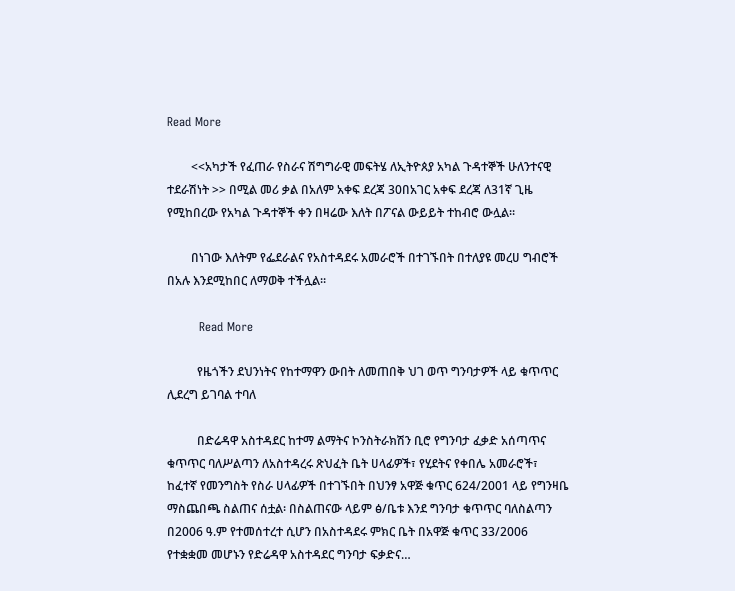Read More

        <<አካታች የፈጠራ የስራና ሽግግራዊ መፍትሄ ለኢትዮጰያ አካል ጉዳተኞች ሁለንተናዊ ተደራሽነት >> በሚል መሪ ቃል በአለም አቀፍ ደረጃ 30በአገር አቀፍ ደረጃ ለ31ኛ ጊዜ የሚከበረው የአካል ጉዳተኞች ቀን በዛሬው እለት በፖናል ውይይት ተከብሮ ውሏል።

        በነገው እለትም የፌደራልና የአስተዳደሩ አመራሮች በተገኙበት በተለያዩ መረሀ ግብሮች በአሉ እንደሚከበር ለማወቅ ተችሏል።

        Read More

          የዜጎችን ደህንነትና የከተማዋን ውበት ለመጠበቅ ህገ ወጥ ግንባታዎች ላይ ቁጥጥር ሊደረግ ይገባል ተባለ

          በድሬዳዋ አስተዳደር ከተማ ልማትና ኮንስትራክሽን ቢሮ የግንባታ ፈቃድ አሰጣጥና ቁጥጥር ባለሥልጣን ለአስተዳረሩ ጽህፈት ቤት ሀላፊዎች፣ የሂደትና የቀበሌ አመራሮች፣ ከፈተኛ የመንግስት የስራ ሀላፊዎች በተገኙበት በህንፃ አዋጅ ቁጥር 624/2001 ላይ የግንዛቤ ማስጨበጫ ስልጠና ሰቷል፡ በስልጠናው ላይም ፅ/ቤቱ እንደ ግንባታ ቁጥጥር ባለስልጣን በ2006 ዓ.ም የተመሰተረተ ሲሆን በአስተዳደሩ ምክር ቤት በአዋጅ ቁጥር 33/2006 የተቋቋመ መሆኑን የድሬዳዋ አስተዳደር ግንባታ ፍቃድና…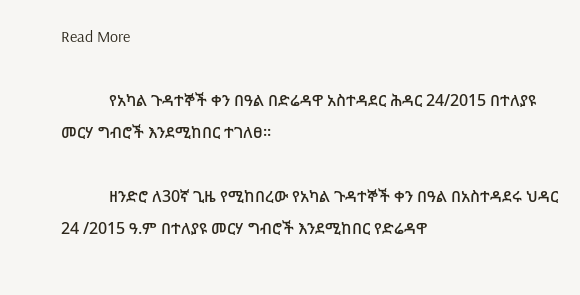Read More

            የአካል ጉዳተኞች ቀን በዓል በድሬዳዋ አስተዳደር ሕዳር 24/2015 በተለያዩ መርሃ ግብሮች እንደሚከበር ተገለፀ።

            ዘንድሮ ለ30ኛ ጊዜ የሚከበረው የአካል ጉዳተኞች ቀን በዓል በአስተዳደሩ ህዳር 24 /2015 ዓ.ም በተለያዩ መርሃ ግብሮች እንደሚከበር የድሬዳዋ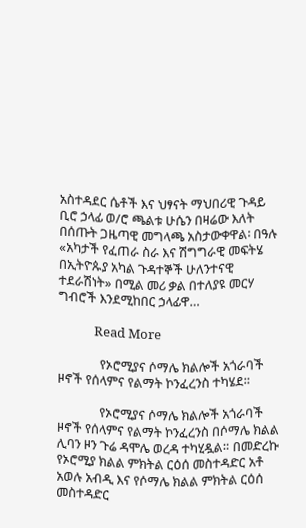አስተዳደር ሴቶች እና ህፃናት ማህበሪዊ ጉዳይ ቢሮ ኃላፊ ወ/ሮ ጫልቱ ሁሴን በዛሬው እለት በሰጡት ጋዜጣዊ መግላጫ አስታውቀዋል፡ በዓሉ «አካታች የፈጠራ ስራ እና ሽግግራዊ መፍትሄ በኢትዮጱያ አካል ጉዳተኞች ሁለንተናዊ ተደራሽነት» በሚል መሪ ቃል በተለያዩ መርሃ ግብሮች እንደሚከበር ኃላፊዋ…

            Read More

              የኦሮሚያና ሶማሌ ክልሎች አጎራባች ዞኖች የሰላምና የልማት ኮንፈረንስ ተካሄደ።

              የኦሮሚያና ሶማሌ ክልሎች አጎራባች ዞኖች የሰላምና የልማት ኮንፈረንስ በሶማሌ ክልል ሊባን ዞን ጉሬ ዳሞሌ ወረዳ ተካሂዷል። በመድረኩ የኦሮሚያ ክልል ምክትል ርዕሰ መስተዳድር አቶ አወሉ አብዲ እና የሶማሌ ክልል ምክትል ርዕሰ መስተዳድር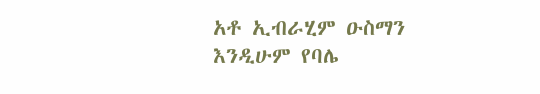አቶ ኢብራሂም ዑስማን እንዲሁም የባሌ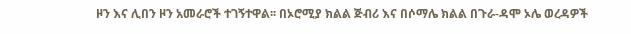ዞን እና ሊበን ዞን አመራሮች ተገኝተዋል፡፡ በኦሮሚያ ክልል ጅብሪ እና በሶማሌ ክልል በጉራ-ዳሞ ኦሌ ወረዳዎች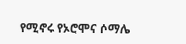የሚኖሩ የኦሮሞና ሶማሌ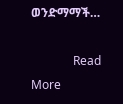ወንድማማች…

              Read More